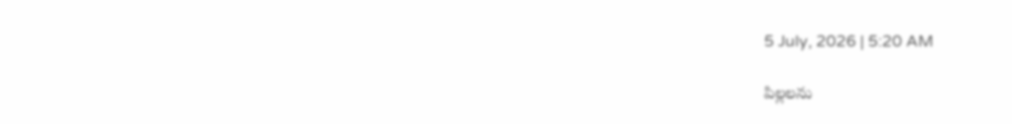5 July, 2026 | 5:20 AM

పిల్లలను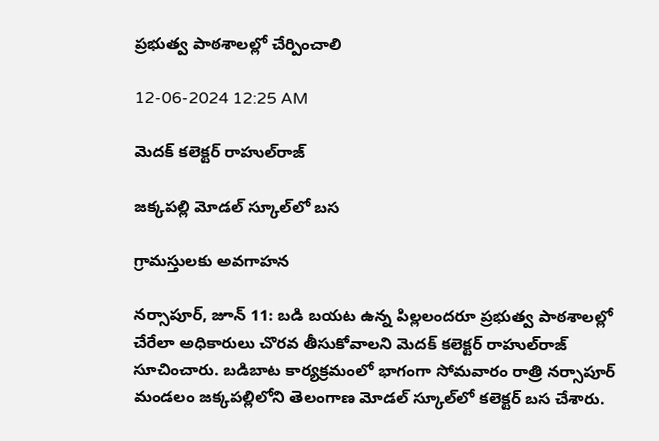ప్రభుత్వ పాఠశాలల్లో చేర్పించాలి

12-06-2024 12:25 AM

మెదక్ కలెక్టర్ రాహుల్‌రాజ్

జక్కపల్లి మోడల్ స్కూల్‌లో బస

గ్రామస్తులకు అవగాహన

నర్సాపూర్, జూన్ 11: బడి బయట ఉన్న పిల్లలందరూ ప్రభుత్వ పాఠశాలల్లో చేరేలా అధికారులు చొరవ తీసుకోవాలని మెదక్ కలెక్టర్ రాహుల్‌రాజ్ సూచించారు. బడిబాట కార్యక్రమంలో భాగంగా సోమవారం రాత్రి నర్సాపూర్ మండలం జక్కపల్లిలోని తెలంగాణ మోడల్ స్కూల్‌లో కలెక్టర్ బస చేశారు.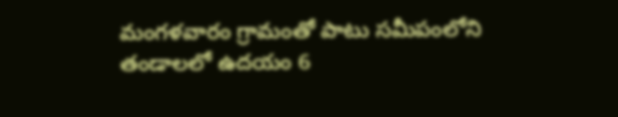మంగళవారం గ్రామంతో పాటు సమీపంలోని తండాలలో ఉదయం 6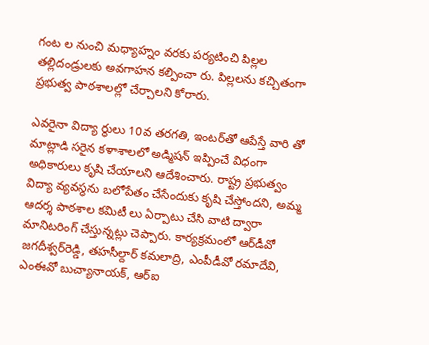గంట ల నుంచి మధ్యాహ్నం వరకు పర్యటించి పిల్లల తల్లిదండ్రులకు అవగాహన కల్పించా రు. పిల్లలను కచ్చితంగా ప్రభుత్వ పాఠశాలల్లో చేర్చాలని కోరారు.

ఎవరైనా విద్యా ర్థులు 10వ తరగతి, ఇంటర్‌తో ఆపేస్తే వారి తో మాట్లాడి సరైన కళాశాలలో అడ్మిషన్ ఇప్పించే విధంగా అధికారులు కృషి చేయాలని ఆదేశించారు. రాష్ట్ర ప్రభుత్వం విద్యా వ్యవస్థను బలోపేతం చేసేందుకు కృషి చేస్తోందని, అమ్మ ఆదర్శ పాఠశాల కమిటీ లు ఏర్పాటు చేసి వాటి ద్వారా మానిటరింగ్ చేస్తున్నట్లు చెప్పారు. కార్యక్రమంలో ఆర్‌డీవో జగదీశ్వర్‌రెడ్డి, తహసీల్దార్ కమలాద్రి, ఎంపీడీవో రమాదేవి, ఎంఈవో బుచ్యానాయక్, ఆర్‌ఐ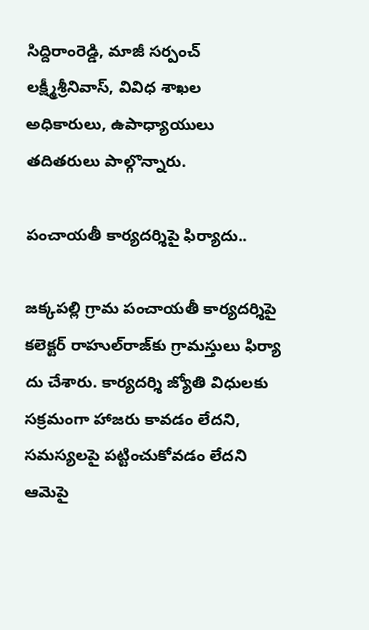సిద్దిరాంరెడ్డి, మాజీ సర్పంచ్ లక్ష్మీశ్రీనివాస్, వివిధ శాఖల అధికారులు, ఉపాధ్యాయులు తదితరులు పాల్గొన్నారు.

పంచాయతీ కార్యదర్శిపై ఫిర్యాదు..

జక్కపల్లి గ్రామ పంచాయతీ కార్యదర్శిపై కలెక్టర్ రాహుల్‌రాజ్‌కు గ్రామస్తులు ఫిర్యా దు చేశారు. కార్యదర్శి జ్యోతి విధులకు సక్రమంగా హాజరు కావడం లేదని, సమస్యలపై పట్టించుకోవడం లేదని ఆమెపై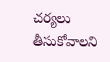చర్యలు తీసుకోవాలని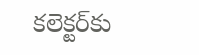కలెక్టర్‌కు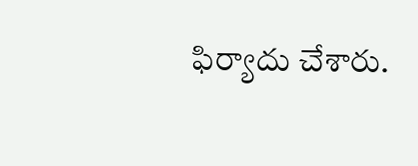ఫిర్యాదు చేశారు.